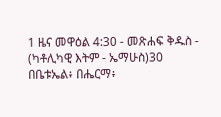1 ዜና መዋዕል 4:30 - መጽሐፍ ቅዱስ - (ካቶሊካዊ እትም - ኤማሁስ)30 በቤቱኤል፥ በሔርማ፥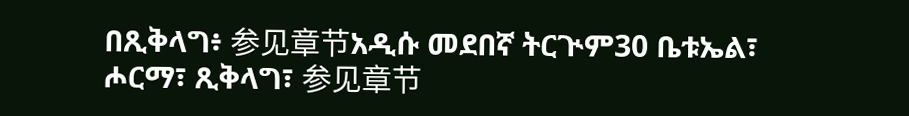በጺቅላግ፥ 参见章节አዲሱ መደበኛ ትርጒም30 ቤቱኤል፣ ሖርማ፣ ጺቅላግ፣ 参见章节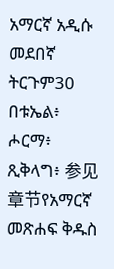አማርኛ አዲሱ መደበኛ ትርጉም30 በቱኤል፥ ሖርማ፥ ጺቅላግ፥ 参见章节የአማርኛ መጽሐፍ ቅዱስ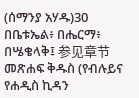(ሰማንያ አሃዱ)30 በቤቱኤል፥ በሔርማ፥ በሤቄላቅ፤ 参见章节መጽሐፍ ቅዱስ (የብሉይና የሐዲስ ኪዳን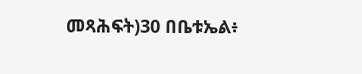መጻሕፍት)30 በቤቱኤል፥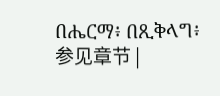በሔርማ፥ በጺቅላግ፥ 参见章节 |